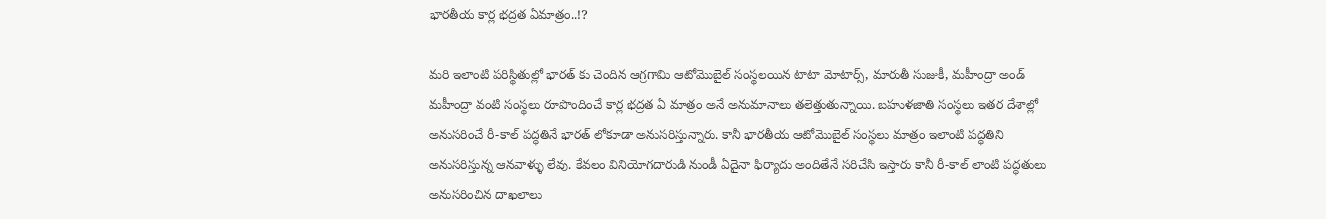భారతీయ కార్ల భద్రత ఏమాత్రం..!?

మరి ఇలాంటి పరిస్థితుల్లో భారత్ కు చెందిన ఆగ్రగామి ఆటోమొబైల్ సంస్థలయిన టాటా మోటార్స్, మారుతీ సుజుకీ, మహీంద్రా అండ్ మహీంద్రా వంటి సంస్థలు రూపొందించే కార్ల భద్రత ఏ మాత్రం అనే అనుమానాలు తలెత్తుతున్నాయి. బహుళజాతి సంస్థలు ఇతర దేశాల్లో అనుసరించే రీ-కాల్ పద్ధతినే భారత్ లోకూడా అనుసరిస్తున్నారు. కానీ భారతీయ ఆటోమొబైల్ సంస్థలు మాత్రం ఇలాంటి పద్ధతిని అనుసరిస్తున్న ఆనవాళ్ళు లేవు. కేవలం వినియోగదారుడి నుండీ ఏదైనా ఫిర్యాదు అందితేనే సరిచేసి ఇస్తారు కానీ రీ-కాల్ లాంటి పద్ధతులు అనుసరించిన దాఖలాలు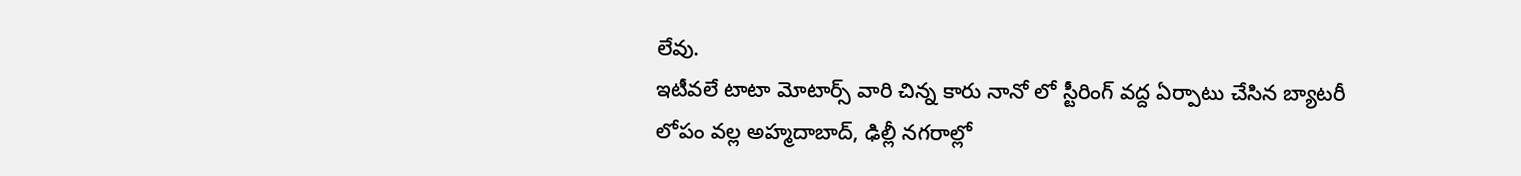లేవు.
ఇటీవలే టాటా మోటార్స్ వారి చిన్న కారు నానో లో స్టీరింగ్ వద్ద ఏర్పాటు చేసిన బ్యాటరీ లోపం వల్ల అహ్మదాబాద్, ఢిల్లీ నగరాల్లో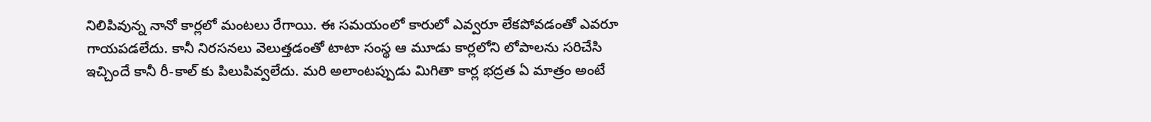నిలిపివున్న నానో కార్లలో మంటలు రేగాయి. ఈ సమయంలో కారులో ఎవ్వరూ లేకపోవడంతో ఎవరూ గాయపడలేదు. కానీ నిరసనలు వెలుత్తడంతో టాటా సంస్థ ఆ మూడు కార్లలోని లోపాలను సరిచేసి ఇచ్చిందే కానీ రీ-కాల్ కు పిలుపివ్వలేదు. మరి అలాంటప్పుడు మిగితా కార్ల భద్రత ఏ మాత్రం అంటే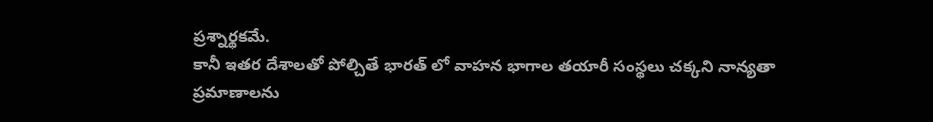ప్రశ్నార్థకమే.
కానీ ఇతర దేశాలతో పోల్చితే భారత్ లో వాహన భాగాల తయారీ సంస్థలు చక్కని నాన్యతా ప్రమాణాలను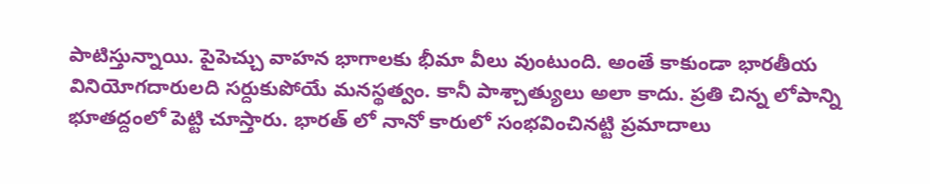పాటిస్తున్నాయి. పైపెచ్చు వాహన భాగాలకు భీమా వీలు వుంటుంది. అంతే కాకుండా భారతీయ వినియోగదారులది సర్దుకుపోయే మనస్థత్వం. కానీ పాశ్చాత్యులు అలా కాదు. ప్రతి చిన్న లోపాన్ని భూతద్దంలో పెట్టి చూస్తారు. భారత్ లో నానో కారులో సంభవించినట్టి ప్రమాదాలు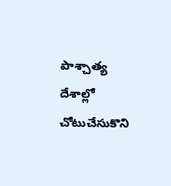పాశ్చాత్య దేశాల్లో చోటుచేసుకొని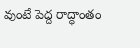వుంటే పెద్ద రాద్ధాంతం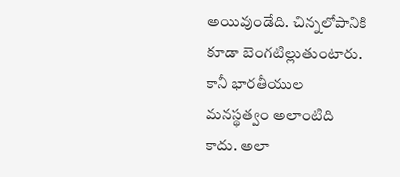అయివుండేది. చిన్నలోపానికి కూడా బెంగటిల్లుతుంటారు. కానీ భారతీయుల మనస్థత్వం అలాంటిది కాదు. అలా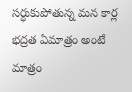సర్ధుకుపోతున్న మన కార్ల భద్రత ఏమాత్రం అంటే మాత్రం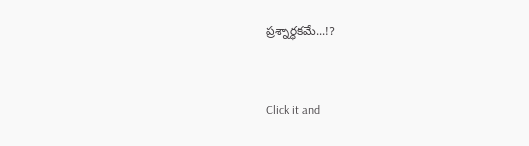ప్రశ్నార్థకమే...!?


Click it and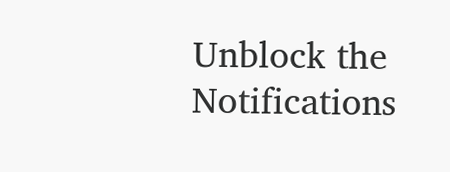Unblock the Notifications